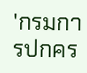'กรมการปกคร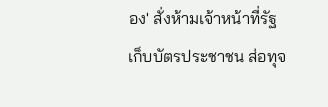อง' สั่งห้ามเจ้าหน้าที่รัฐเก็บบัตรประชาชน ส่อทุจ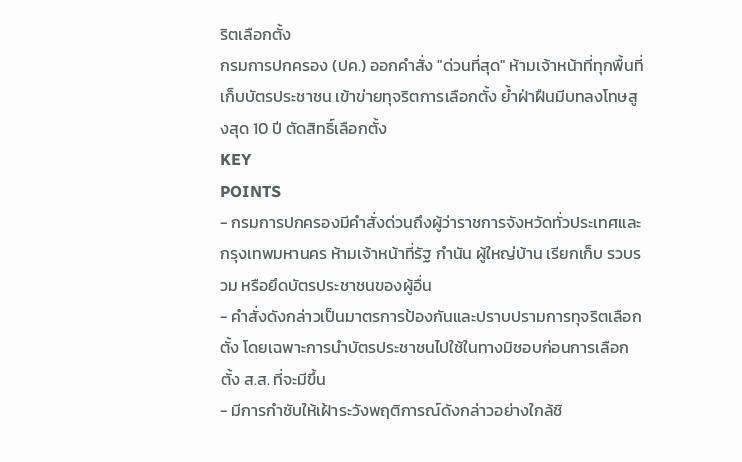ริตเลือกตั้ง
กรมการปกครอง (ปค.) ออกคำสั่ง "ด่วนที่สุด" ห้ามเจ้าหน้าที่ทุกพื้นที่ เก็บบัตรประชาชน เข้าข่ายทุจริตการเลือกตั้ง ย้ำฝ่าฝืนมีบทลงโทษสูงสุด 10 ปี ตัดสิทธิ์เลือกตั้ง
KEY
POINTS
- กรมการปกครองมีคำสั่งด่วนถึงผู้ว่าราชการจังหวัดทั่วประเทศและกรุงเทพมหานคร ห้ามเจ้าหน้าที่รัฐ กำนัน ผู้ใหญ่บ้าน เรียกเก็บ รวบรวม หรือยึดบัตรประชาชนของผู้อื่น
- คำสั่งดังกล่าวเป็นมาตรการป้องกันและปราบปรามการทุจริตเลือกตั้ง โดยเฉพาะการนำบัตรประชาชนไปใช้ในทางมิชอบก่อนการเลือกตั้ง ส.ส. ที่จะมีขึ้น
- มีการกำชับให้เฝ้าระวังพฤติการณ์ดังกล่าวอย่างใกล้ชิ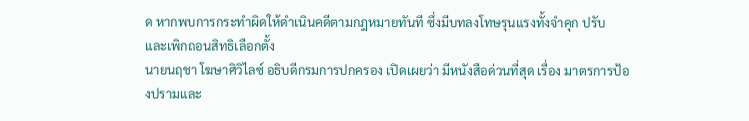ด หากพบการกระทำผิดให้ดำเนินคดีตามกฎหมายทันที ซึ่งมีบทลงโทษรุนแรงทั้งจำคุก ปรับ และเพิกถอนสิทธิเลือกตั้ง
นายนฤชา โฆษาศิวิไลซ์ อธิบดีกรมการปกครอง เปิดเผยว่า มีหนังสือด่วนที่สุด เรื่อง มาตรการป้องปรามและ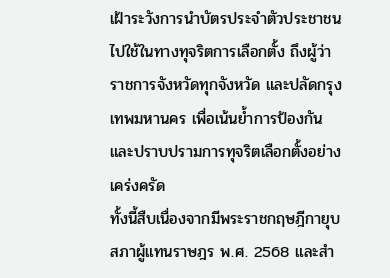เฝ้าระวังการนำบัตรประจำตัวประชาชนไปใช้ในทางทุจริตการเลือกตั้ง ถึงผู้ว่าราชการจังหวัดทุกจังหวัด และปลัดกรุงเทพมหานคร เพื่อเน้นย้ำการป้องกันและปราบปรามการทุจริตเลือกตั้งอย่างเคร่งครัด
ทั้งนี้สืบเนื่องจากมีพระราชกฤษฎีกายุบสภาผู้แทนราษฎร พ.ศ. 2568 และสำ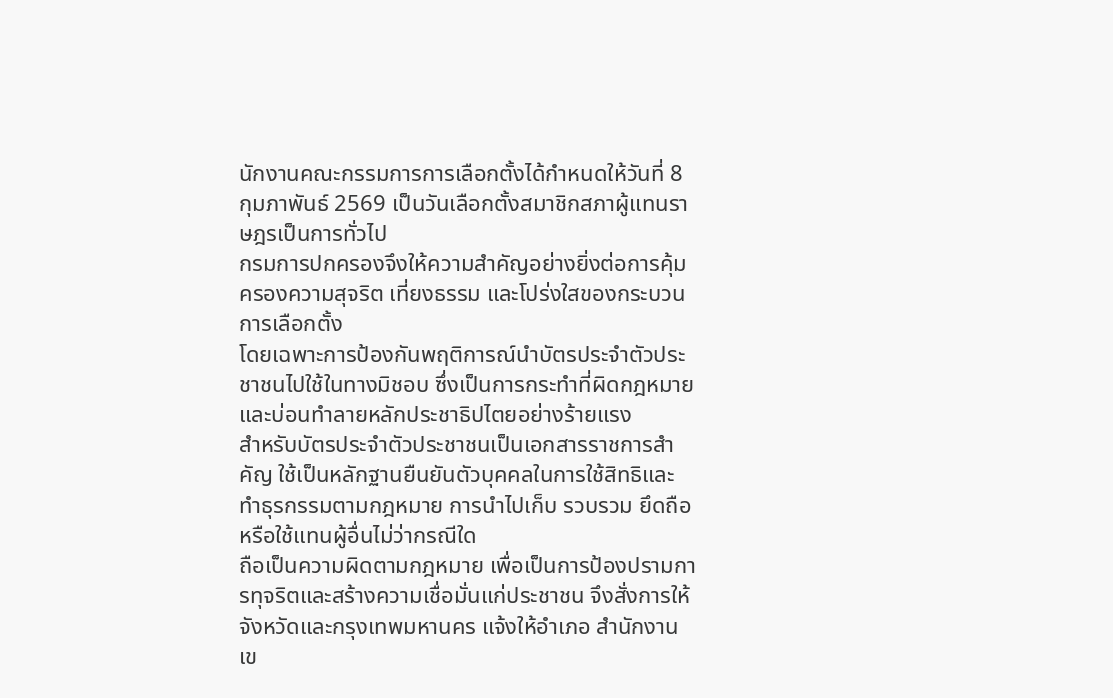นักงานคณะกรรมการการเลือกตั้งได้กำหนดให้วันที่ 8 กุมภาพันธ์ 2569 เป็นวันเลือกตั้งสมาชิกสภาผู้แทนราษฎรเป็นการทั่วไป
กรมการปกครองจึงให้ความสำคัญอย่างยิ่งต่อการคุ้มครองความสุจริต เที่ยงธรรม และโปร่งใสของกระบวนการเลือกตั้ง
โดยเฉพาะการป้องกันพฤติการณ์นำบัตรประจำตัวประชาชนไปใช้ในทางมิชอบ ซึ่งเป็นการกระทำที่ผิดกฎหมายและบ่อนทำลายหลักประชาธิปไตยอย่างร้ายแรง
สำหรับบัตรประจำตัวประชาชนเป็นเอกสารราชการสำคัญ ใช้เป็นหลักฐานยืนยันตัวบุคคลในการใช้สิทธิและทำธุรกรรมตามกฎหมาย การนำไปเก็บ รวบรวม ยึดถือ หรือใช้แทนผู้อื่นไม่ว่ากรณีใด
ถือเป็นความผิดตามกฎหมาย เพื่อเป็นการป้องปรามการทุจริตและสร้างความเชื่อมั่นแก่ประชาชน จึงสั่งการให้จังหวัดและกรุงเทพมหานคร แจ้งให้อำเภอ สำนักงานเข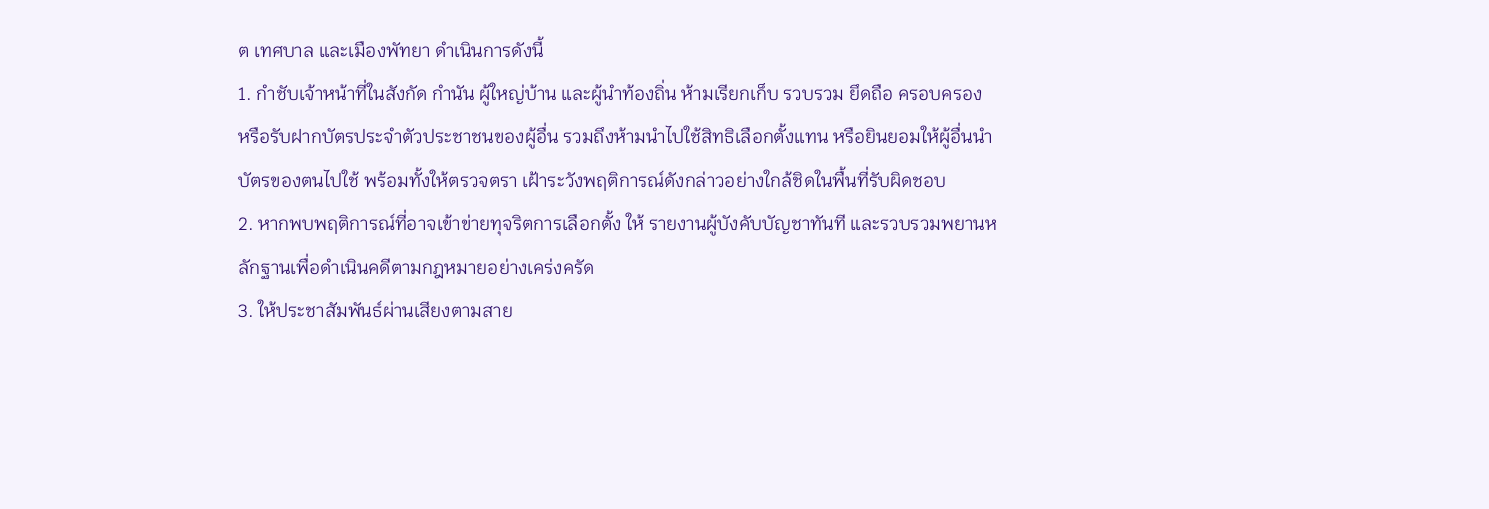ต เทศบาล และเมืองพัทยา ดำเนินการดังนี้
1. กำชับเจ้าหน้าที่ในสังกัด กำนัน ผู้ใหญ่บ้าน และผู้นำท้องถิ่น ห้ามเรียกเก็บ รวบรวม ยึดถือ ครอบครอง
หรือรับฝากบัตรประจำตัวประชาชนของผู้อื่น รวมถึงห้ามนำไปใช้สิทธิเลือกตั้งแทน หรือยินยอมให้ผู้อื่นนำบัตรของตนไปใช้ พร้อมทั้งให้ตรวจตรา เฝ้าระวังพฤติการณ์ดังกล่าวอย่างใกล้ชิดในพื้นที่รับผิดชอบ
2. หากพบพฤติการณ์ที่อาจเข้าข่ายทุจริตการเลือกตั้ง ให้ รายงานผู้บังคับบัญชาทันที และรวบรวมพยานหลักฐานเพื่อดำเนินคดีตามกฎหมายอย่างเคร่งครัด
3. ให้ประชาสัมพันธ์ผ่านเสียงตามสาย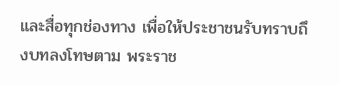และสื่อทุกช่องทาง เพื่อให้ประชาชนรับทราบถึงบทลงโทษตาม พระราช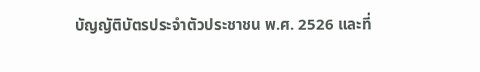บัญญัติบัตรประจำตัวประชาชน พ.ศ. 2526 และที่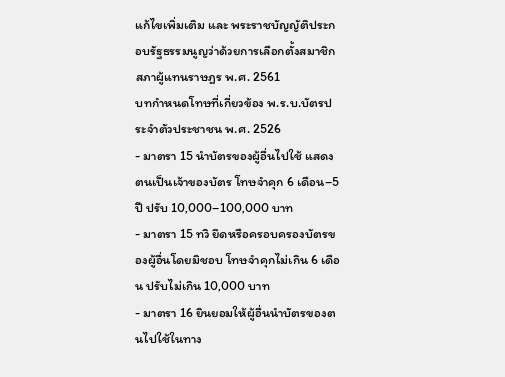แก้ไขเพิ่มเติม และ พระราชบัญญัติประกอบรัฐธรรมนูญว่าด้วยการเลือกตั้งสมาชิกสภาผู้แทนราษฎร พ.ศ. 2561
บทกำหนดโทษที่เกี่ยวข้อง พ.ร.บ.บัตรประจำตัวประชาชน พ.ศ. 2526
- มาตรา 15 นำบัตรของผู้อื่นไปใช้ แสดงตนเป็นเจ้าของบัตร โทษจำคุก 6 เดือน–5 ปี ปรับ 10,000–100,000 บาท
- มาตรา 15 ทวิ ยึดหรือครอบครองบัตรของผู้อื่นโดยมิชอบ โทษจำคุกไม่เกิน 6 เดือน ปรับไม่เกิน 10,000 บาท
- มาตรา 16 ยินยอมให้ผู้อื่นนำบัตรของตนไปใช้ในทาง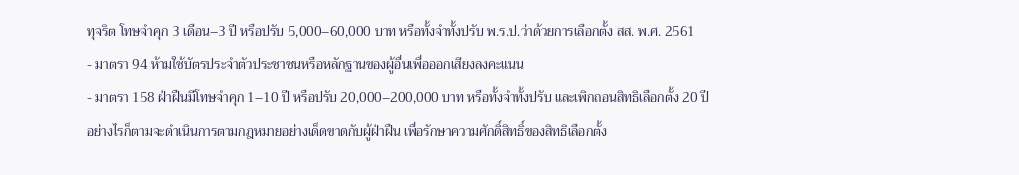ทุจริต โทษจำคุก 3 เดือน–3 ปี หรือปรับ 5,000–60,000 บาท หรือทั้งจำทั้งปรับ พ.ร.ป.ว่าด้วยการเลือกตั้ง สส. พ.ศ. 2561
- มาตรา 94 ห้ามใช้บัตรประจำตัวประชาชนหรือหลักฐานของผู้อื่นเพื่อออกเสียงลงคะแนน
- มาตรา 158 ฝ่าฝืนมีโทษจำคุก 1–10 ปี หรือปรับ 20,000–200,000 บาท หรือทั้งจำทั้งปรับ และเพิกถอนสิทธิเลือกตั้ง 20 ปี
อย่างไรก็ตามจะดำเนินการตามกฎหมายอย่างเด็ดขาดกับผู้ฝ่าฝืน เพื่อรักษาความศักดิ์สิทธิ์ของสิทธิเลือกตั้ง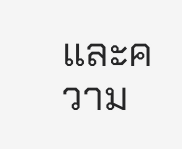และความ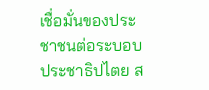เชื่อมั่นของประชาชนต่อระบอบประชาธิปไตย ส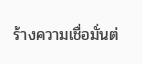ร้างความเชื่อมั่นต่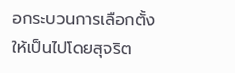อกระบวนการเลือกตั้งให้เป็นไปโดยสุจริต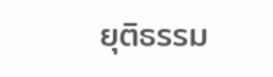ยุติธรรม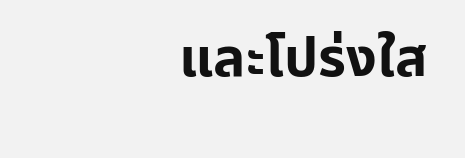และโปร่งใส